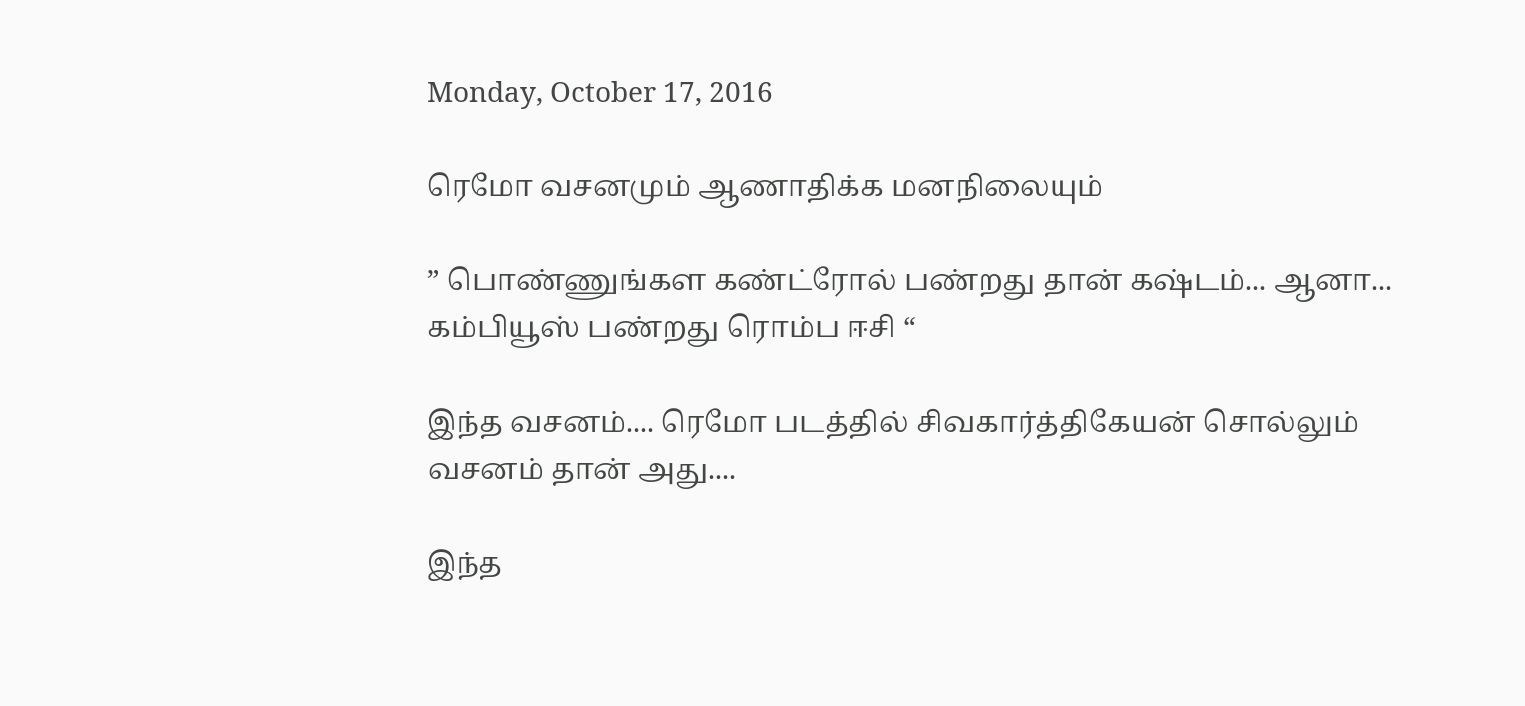Monday, October 17, 2016

ரெமோ வசனமும் ஆணாதிக்க மனநிலையும்

” பொண்ணுங்கள கண்ட்ரோல் பண்றது தான் கஷ்டம்... ஆனா... கம்பியூஸ் பண்றது ரொம்ப ஈசி “

இந்த வசனம்.... ரெமோ படத்தில் சிவகார்த்திகேயன் சொல்லும் வசனம் தான் அது....

இந்த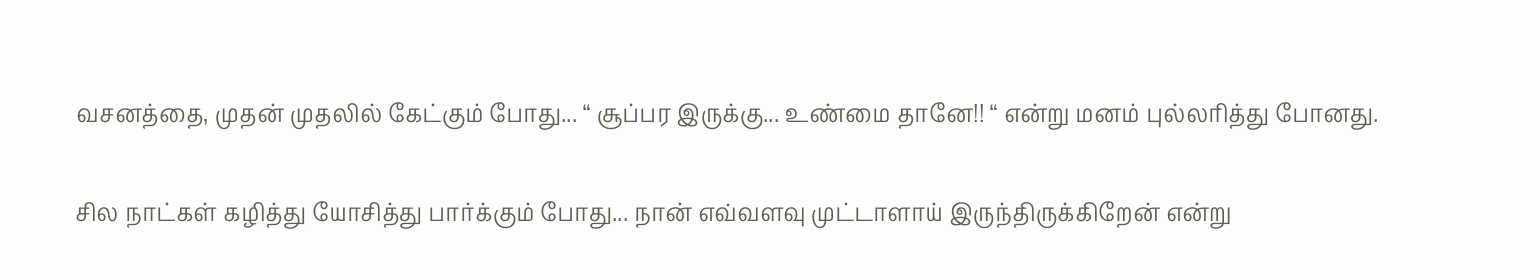வசனத்தை, முதன் முதலில் கேட்கும் போது... “ சூப்பர இருக்கு... உண்மை தானே!! “ என்று மனம் புல்லரித்து போனது.

சில நாட்கள் கழித்து யோசித்து பார்க்கும் போது... நான் எவ்வளவு முட்டாளாய் இருந்திருக்கிறேன் என்று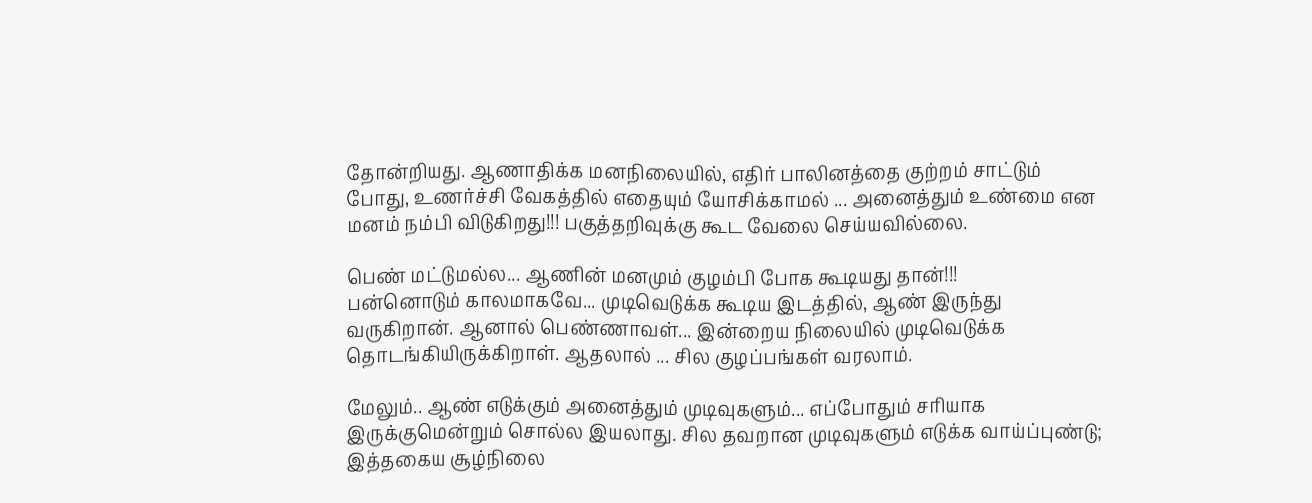தோன்றியது. ஆணாதிக்க மனநிலையில், எதிர் பாலினத்தை குற்றம் சாட்டும் போது, உணர்ச்சி வேகத்தில் எதையும் யோசிக்காமல் ... அனைத்தும் உண்மை என மனம் நம்பி விடுகிறது!!! பகுத்தறிவுக்கு கூட வேலை செய்யவில்லை.

பெண் மட்டுமல்ல... ஆணின் மனமும் குழம்பி போக கூடியது தான்!!!
பன்னொடும் காலமாகவே... முடிவெடுக்க கூடிய இடத்தில், ஆண் இருந்து வருகிறான். ஆனால் பெண்ணாவள்... இன்றைய நிலையில் முடிவெடுக்க தொடங்கியிருக்கிறாள். ஆதலால் ... சில குழப்பங்கள் வரலாம்.

மேலும்.. ஆண் எடுக்கும் அனைத்தும் முடிவுகளும்... எப்போதும் சரியாக இருக்குமென்றும் சொல்ல இயலாது. சில தவறான முடிவுகளும் எடுக்க வாய்ப்புண்டு; இத்தகைய சூழ்நிலை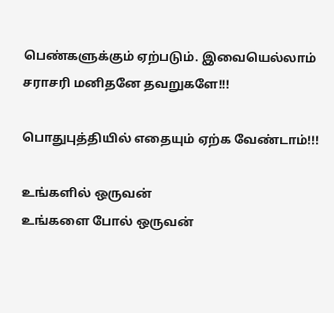பெண்களுக்கும் ஏற்படும். இவையெல்லாம் சராசரி மனிதனே தவறுகளே!!!

பொதுபுத்தியில் எதையும் ஏற்க வேண்டாம்!!!

உங்களில் ஒருவன்
உங்களை போல் ஒருவன்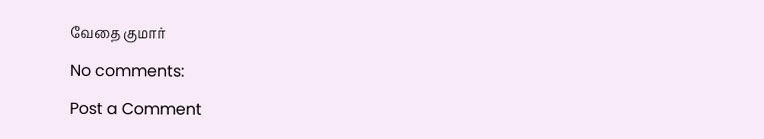வேதை குமார்

No comments:

Post a Comment